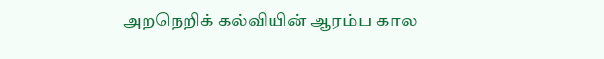அறநெறிக் கல்வியின் ஆரம்ப கால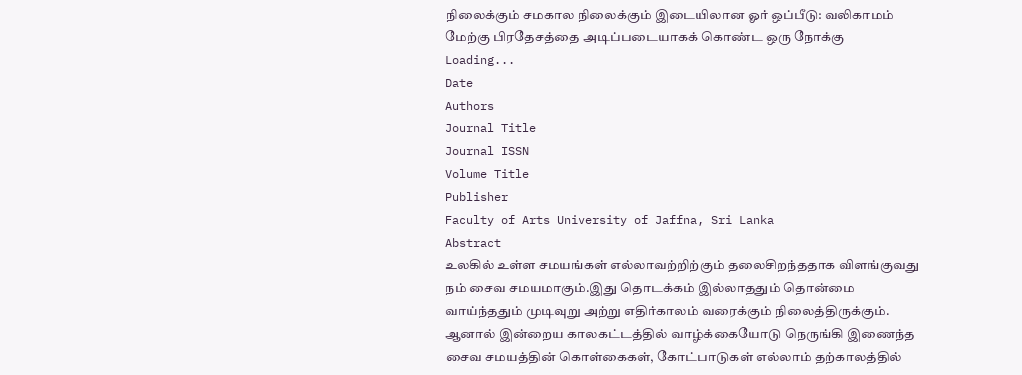நிலைக்கும் சமகால நிலைக்கும் இடையிலான ஓர் ஒப்பீடு: வலிகாமம் மேற்கு பிரதேசத்தை அடிப்படையாகக் கொண்ட ஒரு நோக்கு
Loading...
Date
Authors
Journal Title
Journal ISSN
Volume Title
Publisher
Faculty of Arts University of Jaffna, Sri Lanka
Abstract
உலகில் உள்ள சமயங்கள் எல்லாவற்றிற்கும் தலைசிறந்ததாக விளங்குவது நம் சைவ சமயமாகும்.இது தொடக்கம் இல்லாததும் தொன்மை வாய்ந்ததும் முடிவுறு அற்று எதிர்காலம் வரைக்கும் நிலைத்திருக்கும். ஆனால் இன்றைய காலகட்டத்தில் வாழ்க்கையோடு நெருங்கி இணைந்த சைவ சமயத்தின் கொள்கைகள், கோட்பாடுகள் எல்லாம் தற்காலத்தில்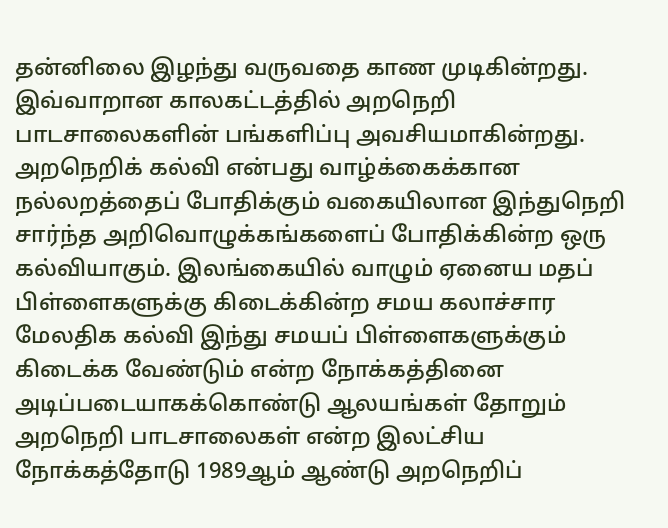தன்னிலை இழந்து வருவதை காண முடிகின்றது. இவ்வாறான காலகட்டத்தில் அறநெறி பாடசாலைகளின் பங்களிப்பு அவசியமாகின்றது. அறநெறிக் கல்வி என்பது வாழ்க்கைக்கான நல்லறத்தைப் போதிக்கும் வகையிலான இந்துநெறி சார்ந்த அறிவொழுக்கங்களைப் போதிக்கின்ற ஒரு கல்வியாகும். இலங்கையில் வாழும் ஏனைய மதப் பிள்ளைகளுக்கு கிடைக்கின்ற சமய கலாச்சார மேலதிக கல்வி இந்து சமயப் பிள்ளைகளுக்கும் கிடைக்க வேண்டும் என்ற நோக்கத்தினை அடிப்படையாகக்கொண்டு ஆலயங்கள் தோறும் அறநெறி பாடசாலைகள் என்ற இலட்சிய நோக்கத்தோடு 1989ஆம் ஆண்டு அறநெறிப்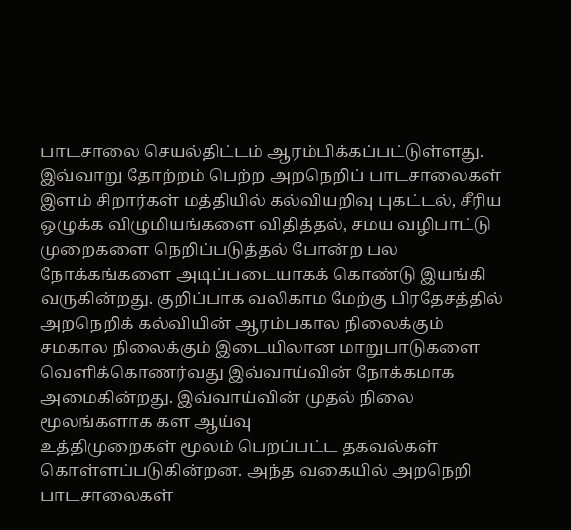பாடசாலை செயல்திட்டம் ஆரம்பிக்கப்பட்டுள்ளது. இவ்வாறு தோற்றம் பெற்ற அறநெறிப் பாடசாலைகள் இளம் சிறார்கள் மத்தியில் கல்வியறிவு புகட்டல், சீரிய ஒழுக்க விழுமியங்களை விதித்தல், சமய வழிபாட்டு முறைகளை நெறிப்படுத்தல் போன்ற பல நோக்கங்களை அடிப்படையாகக் கொண்டு இயங்கி வருகின்றது. குறிப்பாக வலிகாம மேற்கு பிரதேசத்தில் அறநெறிக் கல்வியின் ஆரம்பகால நிலைக்கும் சமகால நிலைக்கும் இடையிலான மாறுபாடுகளை வெளிக்கொணர்வது இவ்வாய்வின் நோக்கமாக அமைகின்றது. இவ்வாய்வின் முதல் நிலை மூலங்களாக கள ஆய்வு
உத்திமுறைகள் மூலம் பெறப்பட்ட தகவல்கள் கொள்ளப்படுகின்றன. அந்த வகையில் அறநெறி பாடசாலைகள்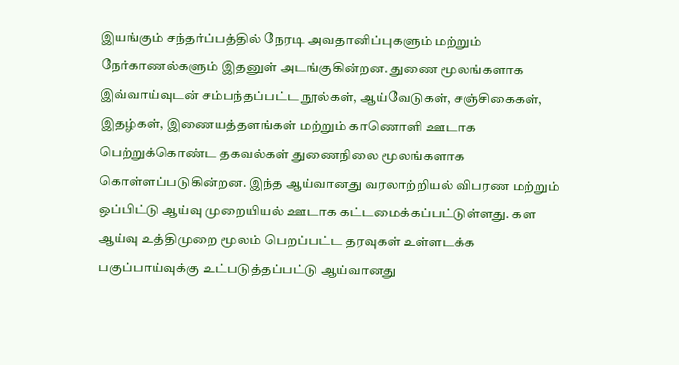இயங்கும் சந்தர்ப்பத்தில் நேரடி அவதானிப்புகளும் மற்றும் நேர்காணல்களும் இதனுள் அடங்குகின்றன. துணை மூலங்களாக இவ்வாய்வுடன் சம்பந்தப்பட்ட நூல்கள், ஆய்வேடுகள், சஞ்சிகைகள், இதழ்கள், இணையத்தளங்கள் மற்றும் காணொளி ஊடாக பெற்றுக்கொண்ட தகவல்கள் துணைநிலை மூலங்களாக கொள்ளப்படுகின்றன. இந்த ஆய்வானது வரலாற்றியல் விபரண மற்றும் ஒப்பிட்டு ஆய்வு முறையியல் ஊடாக கட்டமைக்கப்பட்டுள்ளது. கள ஆய்வு உத்திமுறை மூலம் பெறப்பட்ட தரவுகள் உள்ளடக்க பகுப்பாய்வுக்கு உட்படுத்தப்பட்டு ஆய்வானது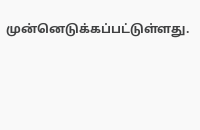முன்னெடுக்கப்பட்டுள்ளது.